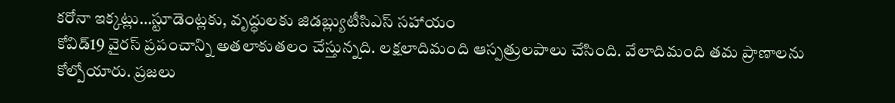కరోనా ఇక్కట్లు…స్టూడెంట్లకు, వృద్ధులకు జిడబ్ల్యుటీసిఎస్ సహాయం
కోవిడ్19 వైరస్ ప్రపంచాన్ని అతలాకుతలం చేస్తున్నది. లక్షలాదిమంది ఆస్పత్రులపాలు చేసింది. వేలాదిమంది తమ ప్రాణాలను కోల్పోయారు. ప్రజలు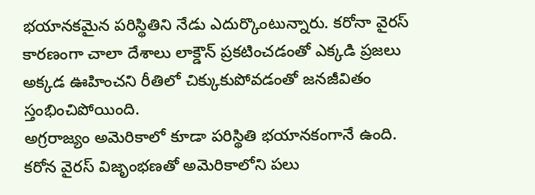భయానకమైన పరిస్థితిని నేడు ఎదుర్కొంటున్నారు. కరోనా వైరస్ కారణంగా చాలా దేశాలు లాక్డౌన్ ప్రకటించడంతో ఎక్కడి ప్రజలు అక్కడ ఊహించని రీతిలో చిక్కుకుపోవడంతో జనజీవితం స్తంభించిపోయింది.
అగ్రరాజ్యం అమెరికాలో కూడా పరిస్థితి భయానకంగానే ఉంది. కరోన వైరస్ విజృంభణతో అమెరికాలోని పలు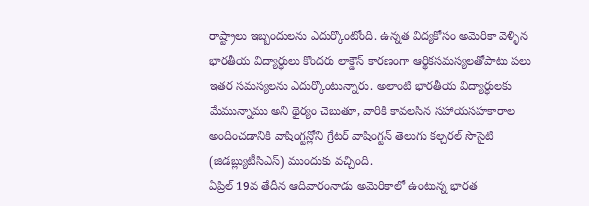రాష్ట్రాలు ఇబ్బందులను ఎదుర్కొంటోంది. ఉన్నత విద్యకోసం అమెరికా వెళ్ళిన భారతీయ విద్యార్ధులు కొందరు లాక్డౌన్ కారణంగా ఆర్థికసమస్యలతోపాటు పలు ఇతర సమస్యలను ఎదుర్కొంటున్నారు. అలాంటి భారతీయ విద్యార్ధులకు మేమున్నాము అని థైర్యం చెబుతూ, వారికి కావలసిన సహాయసహకారాల అందించడానికి వాషింగ్టన్లోని గ్రేటర్ వాషింగ్టన్ తెలుగు కల్చరల్ సొసైటి (జిడబ్ల్యుటీసిఎస్) ముందుకు వచ్చింది.
ఏప్రిల్ 19వ తేదీన ఆదివారంనాడు అమెరికాలో ఉంటున్న భారత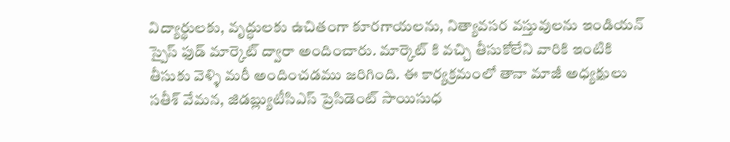విద్యార్థులకు, వృద్ధులకు ఉచితంగా కూరగాయలను, నిత్యావసర వస్తువులను ఇండియన్ స్పైస్ ఫుడ్ మార్కెట్ ద్వారా అందించారు. మార్కెట్ కి వచ్చి తీసుకోలేని వారికి ఇంటికి తీసుకు వెళ్ళి మరీ అందించడము జరిగింది. ఈ కార్యక్రమంలో తానా మాజీ అధ్యక్షులు సతీశ్ వేమన, జిడబ్ల్యుటీసిఎస్ ప్రెసిడెంట్ సాయిసుధ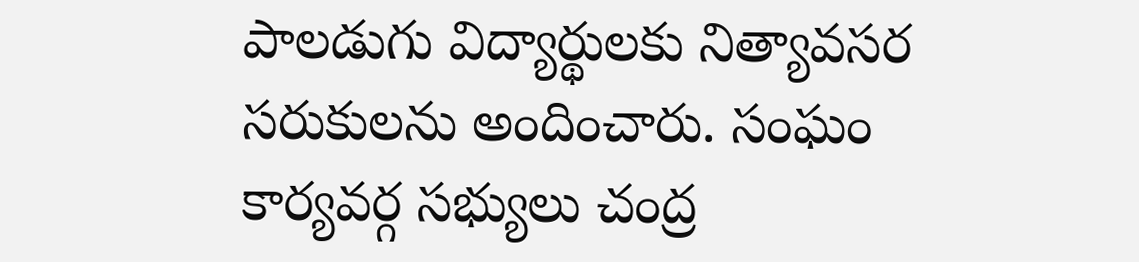పాలడుగు విద్యార్థులకు నిత్యావసర సరుకులను అందించారు. సంఘం కార్యవర్గ సభ్యులు చంద్ర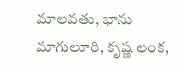మాలవతు, భాను మాగులూరి, కృష్ణ లంక,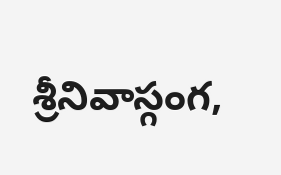శ్రీనివాస్గంగ,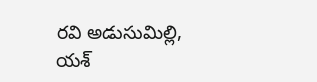రవి అడుసుమిల్లి, యశ్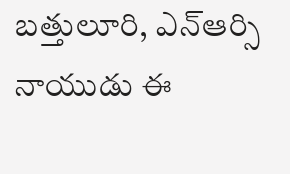బత్తులూరి, ఎన్ఆర్సి నాయుడు ఈ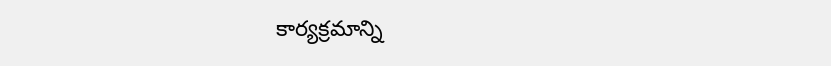కార్యక్రమాన్ని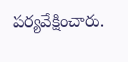పర్యవేక్షించారు.